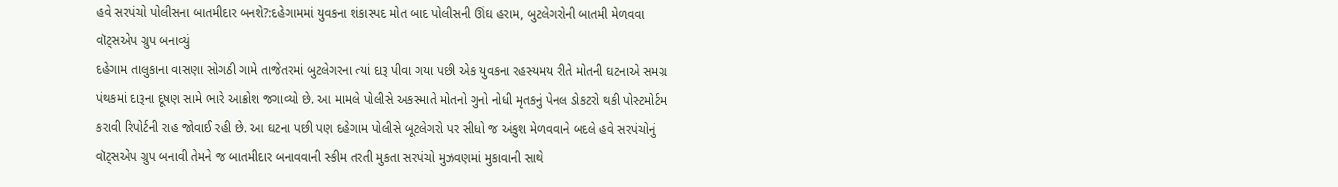હવે સરપંચો પોલીસના બાતમીદાર બનશે?:દહેગામમાં યુવકના શંકાસ્પદ મોત બાદ પોલીસની ઊંઘ હરામ, બુટલેગરોની બાતમી મેળવવા વૉટ્સએપ ગ્રુપ બનાવ્યું
દહેગામ તાલુકાના વાસણા સોગઠી ગામે તાજેતરમાં બુટલેગરના ત્યાં દારૂ પીવા ગયા પછી એક યુવકના રહસ્યમય રીતે મોતની ઘટનાએ સમગ્ર પંથકમાં દારૂના દૂષણ સામે ભારે આક્રોશ જગાવ્યો છે. આ મામલે પોલીસે અકસ્માતે મોતનો ગુનો નોધી મૃતકનું પેનલ ડોકટરો થકી પોસ્ટમોર્ટમ કરાવી રિપોર્ટની રાહ જોવાઈ રહી છે. આ ઘટના પછી પણ દહેગામ પોલીસે બૂટલેગરો પર સીધો જ અંકુશ મેળવવાને બદલે હવે સરપંચોનું વૉટ્સએપ ગ્રુપ બનાવી તેમને જ બાતમીદાર બનાવવાની સ્કીમ તરતી મુકતા સરપંચો મુઝવણમાં મુકાવાની સાથે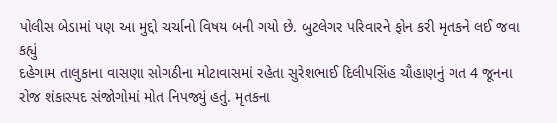પોલીસ બેડામાં પણ આ મુદ્દો ચર્ચાનો વિષય બની ગયો છે. બુટલેગર પરિવારને ફોન કરી મૃતકને લઈ જવા કહ્યું
દહેગામ તાલુકાના વાસણા સોગઠીના મોટાવાસમાં રહેતા સુરેશભાઈ દિલીપસિંહ ચૌહાણનું ગત 4 જૂનના રોજ શંકાસ્પદ સંજોગોમાં મોત નિપજ્યું હતું. મૃતકના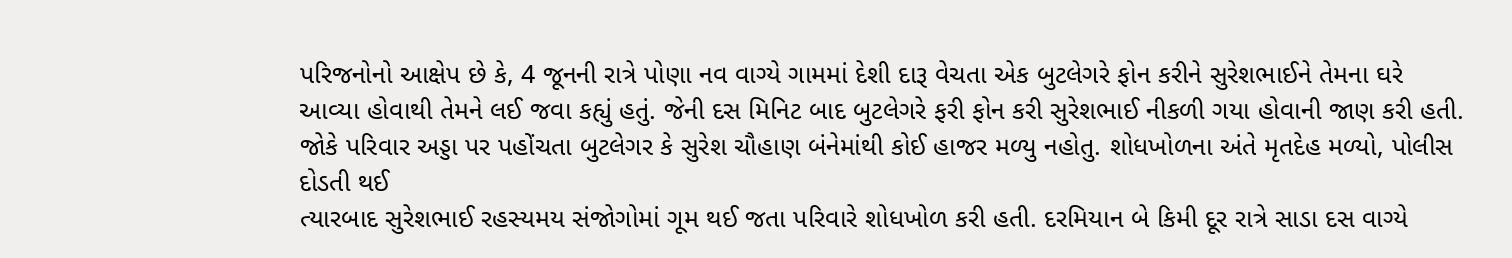પરિજનોનો આક્ષેપ છે કે, 4 જૂનની રાત્રે પોણા નવ વાગ્યે ગામમાં દેશી દારૂ વેચતા એક બુટલેગરે ફોન કરીને સુરેશભાઈને તેમના ઘરે આવ્યા હોવાથી તેમને લઈ જવા કહ્યું હતું. જેની દસ મિનિટ બાદ બુટલેગરે ફરી ફોન કરી સુરેશભાઈ નીકળી ગયા હોવાની જાણ કરી હતી. જોકે પરિવાર અડ્ડા પર પહોંચતા બુટલેગર કે સુરેશ ચૌહાણ બંનેમાંથી કોઈ હાજર મળ્યુ નહોતુ. શોધખોળના અંતે મૃતદેહ મળ્યો, પોલીસ દોડતી થઈ
ત્યારબાદ સુરેશભાઈ રહસ્યમય સંજોગોમાં ગૂમ થઈ જતા પરિવારે શોધખોળ કરી હતી. દરમિયાન બે કિમી દૂર રાત્રે સાડા દસ વાગ્યે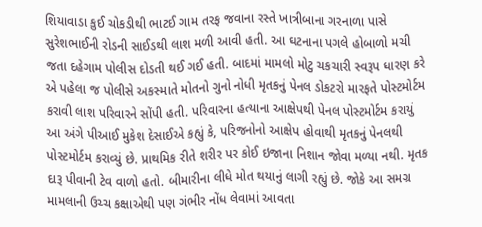શિયાવાડા કુઈ ચોકડીથી ભાટઈ ગામ તરફ જવાના રસ્તે ખાત્રીબાના ગરનાળા પાસે સુરેશભાઈની રોડની સાઈડથી લાશ મળી આવી હતી. આ ઘટનાના પગલે હોબાળો મચી જતા દહેગામ પોલીસ દોડતી થઈ ગઈ હતી. બાદમાં મામલો મોટુ ચકચારી સ્વરૂપ ધારણ કરે એ પહેલા જ પોલીસે અકસ્માતે મોતનો ગુનો નોધી મૃતકનું પેનલ ડોકટરો મારફતે પોસ્ટમોર્ટમ કરાવી લાશ પરિવારને સોંપી હતી. પરિવારના હત્યાના આક્ષેપથી પેનલ પોસ્ટમોર્ટમ કરાયું
આ અંગે પીઆઈ મુકેશ દેસાઈએ કહ્યું કે, પરિજનોનો આક્ષેપ હોવાથી મૃતકનું પેનલથી પોસ્ટમોર્ટમ કરાવ્યું છે. પ્રાથમિક રીતે શરીર પર કોઈ ઇજાના નિશાન જોવા મળ્યા નથી. મૃતક દારૂ પીવાની ટેવ વાળો હતો. બીમારીના લીધે મોત થયાનું લાગી રહ્યું છે. જોકે આ સમગ્ર મામલાની ઉચ્ચ કક્ષાએથી પણ ગંભીર નોંધ લેવામાં આવતા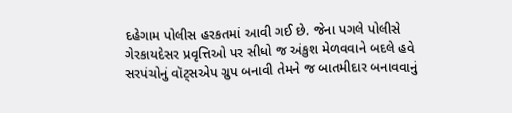દહેગામ પોલીસ હરકતમાં આવી ગઈ છે. જેના પગલે પોલીસે ગેરકાયદેસર પ્રવૃત્તિઓ પર સીધો જ અંકુશ મેળવવાને બદલે હવે સરપંચોનું વૉટ્સએપ ગ્રુપ બનાવી તેમને જ બાતમીદાર બનાવવાનું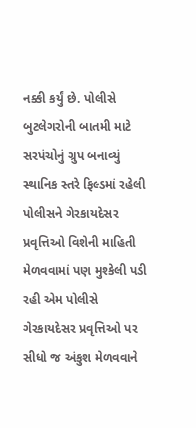નક્કી કર્યું છે. પોલીસે બુટલેગરોની બાતમી માટે સરપંચોનું ગ્રુપ બનાવ્યું
સ્થાનિક સ્તરે ફિલ્ડમાં રહેલી પોલીસને ગેરકાયદેસર પ્રવૃત્તિઓ વિશેની માહિતી મેળવવામાં પણ મુશ્કેલી પડી રહી એમ પોલીસે ગેરકાયદેસર પ્રવૃત્તિઓ પર સીધો જ અંકુશ મેળવવાને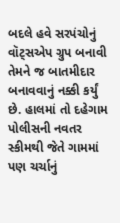બદલે હવે સરપંચોનું વૉટ્સએપ ગ્રુપ બનાવી તેમને જ બાતમીદાર બનાવવાનું નક્કી કર્યું છે. હાલમાં તો દહેગામ પોલીસની નવતર સ્કીમથી જેતે ગામમાં પણ ચર્ચાનું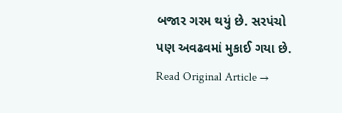બજાર ગરમ થયું છે. સરપંચો પણ અવઢવમાં મુકાઈ ગયા છે.
Read Original Article →